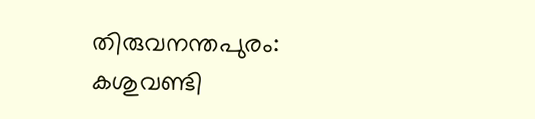തിരുവനന്തപുരം: കശുവണ്ടി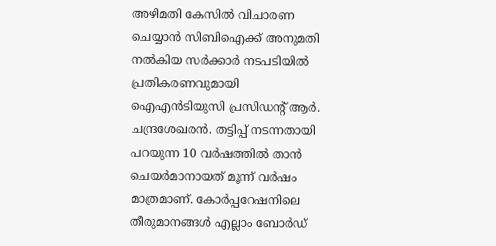അഴിമതി കേസിൽ വിചാരണ ചെയ്യാൻ സിബിഐക്ക് അനുമതി നൽകിയ സർക്കാർ നടപടിയിൽ പ്രതികരണവുമായി ഐഎൻടിയുസി പ്രസിഡന്റ് ആർ. ചന്ദ്രശേഖരൻ. തട്ടിപ്പ് നടന്നതായി പറയുന്ന 10 വർഷത്തിൽ താൻ ചെയർമാനായത് മൂന്ന് വർഷം മാത്രമാണ്. കോർപ്പറേഷനിലെ തീരുമാനങ്ങൾ എല്ലാം ബോർഡ്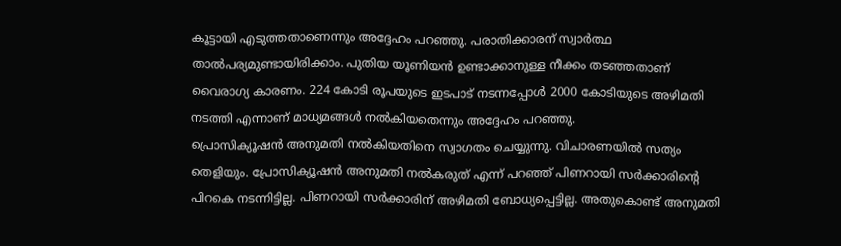കൂട്ടായി എടുത്തതാണെന്നും അദ്ദേഹം പറഞ്ഞു. പരാതിക്കാരന് സ്വാർത്ഥ താൽപര്യമുണ്ടായിരിക്കാം. പുതിയ യൂണിയൻ ഉണ്ടാക്കാനുള്ള നീക്കം തടഞ്ഞതാണ് വൈരാഗ്യ കാരണം. 224 കോടി രൂപയുടെ ഇടപാട് നടന്നപ്പോൾ 2000 കോടിയുടെ അഴിമതി നടത്തി എന്നാണ് മാധ്യമങ്ങൾ നൽകിയതെന്നും അദ്ദേഹം പറഞ്ഞു.
പ്രൊസിക്യൂഷൻ അനുമതി നൽകിയതിനെ സ്വാഗതം ചെയ്യുന്നു. വിചാരണയിൽ സത്യം തെളിയും. പ്രോസിക്യൂഷൻ അനുമതി നൽകരുത് എന്ന് പറഞ്ഞ് പിണറായി സർക്കാരിന്റെ പിറകെ നടന്നിട്ടില്ല. പിണറായി സർക്കാരിന് അഴിമതി ബോധ്യപ്പെട്ടില്ല. അതുകൊണ്ട് അനുമതി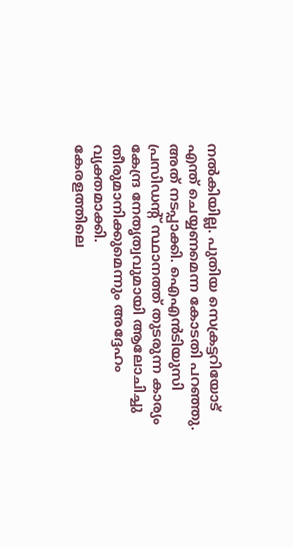നൽകിയില്ല. പുതിയ സെക്രട്ടറിയോട് എന്ത് ചെയ്യണമെന്ന കോടതി പറഞ്ഞു. അത് നടപ്പാക്കി. ഐഎൻടിയുസി പ്രസിഡന്റ് സ്ഥാനത്ത് തുടരുന്ന കാര്യം കേന്ദ്ര നേതൃത്വവുമായി ആലോചിച്ചു തീരുമാനിക്കുമെന്നും അദ്ദേഹം വ്യക്തമാക്കി.
കേരളത്തിലെ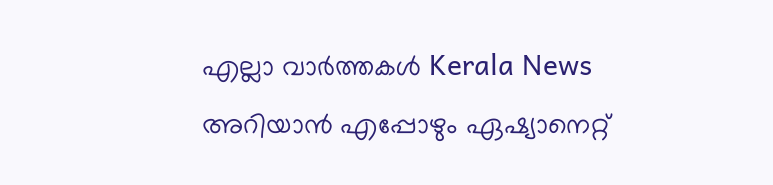എല്ലാ വാർത്തകൾ Kerala News അറിയാൻ എപ്പോഴും ഏഷ്യാനെറ്റ്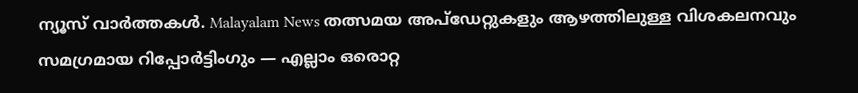ന്യൂസ് വാർത്തകൾ. Malayalam News തത്സമയ അപ്ഡേറ്റുകളും ആഴത്തിലുള്ള വിശകലനവും സമഗ്രമായ റിപ്പോർട്ടിംഗും — എല്ലാം ഒരൊറ്റ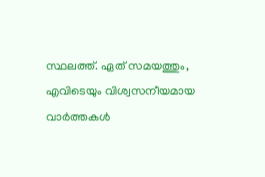സ്ഥലത്ത്. ഏത് സമയത്തും, എവിടെയും വിശ്വസനീയമായ വാർത്തകൾ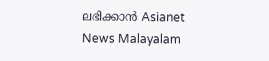ലഭിക്കാൻ Asianet News Malayalam